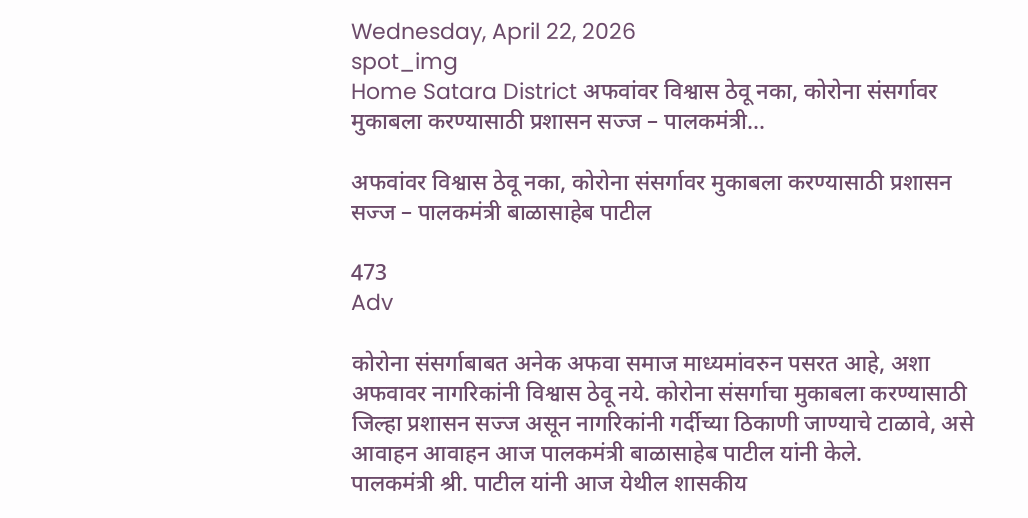Wednesday, April 22, 2026
spot_img
Home Satara District अफवांवर विश्वास ठेवू नका, कोरोना संसर्गावर मुकाबला करण्यासाठी प्रशासन सज्ज – पालकमंत्री...

अफवांवर विश्वास ठेवू नका, कोरोना संसर्गावर मुकाबला करण्यासाठी प्रशासन सज्ज – पालकमंत्री बाळासाहेब पाटील

473
Adv

कोरोना संसर्गाबाबत अनेक अफवा समाज माध्यमांवरुन पसरत आहे, अशा अफवावर नागरिकांनी विश्वास ठेवू नये. कोरोना संसर्गाचा मुकाबला करण्यासाठी जिल्हा प्रशासन सज्ज असून नागरिकांनी गर्दीच्या ठिकाणी जाण्याचे टाळावे, असे आवाहन आवाहन आज पालकमंत्री बाळासाहेब पाटील यांनी केले.
पालकमंत्री श्री. पाटील यांनी आज येथील शासकीय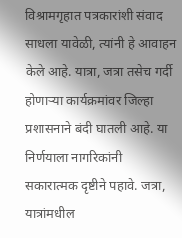विश्रामगृहात पत्रकारांशी संवाद साधला यावेळी, त्यांनी हे आवाहन केले आहे. यात्रा, जत्रा तसेच गर्दी होणाऱ्या कार्यक्रमांवर जिल्हा प्रशासनाने बंदी घातली आहे. या निर्णयाला नागरिकांनी सकारात्मक दृष्टीने पहावे. जत्रा, यात्रांमधील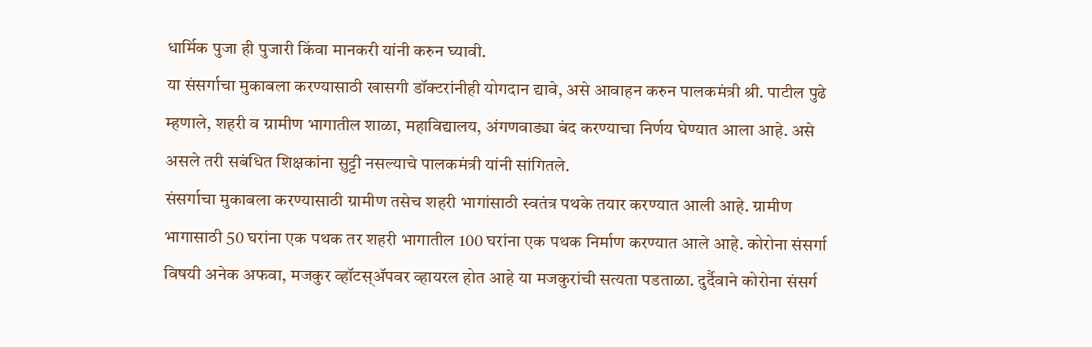धार्मिक पुजा ही पुजारी किंवा मानकरी यांनी करुन घ्यावी.
या संसर्गाचा मुकाबला करण्यासाठी खासगी डॉक्टरांनीही योगदान द्यावे, असे आवाहन करुन पालकमंत्री श्री. पाटील पुढे म्हणाले, शहरी व ग्रामीण भागातील शाळा, महाविद्यालय, अंगणवाड्या बंद करण्याचा निर्णय घेण्यात आला आहे. असे असले तरी सबंधित शिक्षकांना सुट्टी नसल्याचे पालकमंत्री यांनी सांगितले.
संसर्गाचा मुकाबला करण्यासाठी ग्रामीण तसेच शहरी भागांसाठी स्वतंत्र पथके तयार करण्यात आली आहे. ग्रामीण भागासाठी 50 घरांना एक पथक तर शहरी भागातील 100 घरांना एक पथक निर्माण करण्यात आले आहे. कोरोना संसर्गा विषयी अनेक अफवा, मजकुर व्हॉटस्ॲपवर व्हायरल होत आहे या मजकुरांची सत्यता पडताळा. दुर्दैवाने कोरोना संसर्ग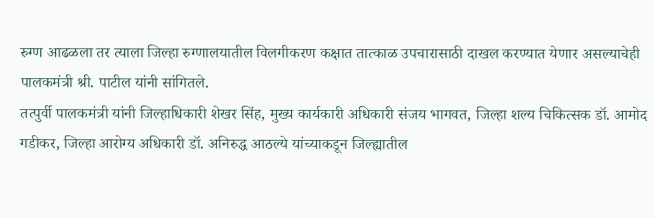रुग्ण आढळला तर त्याला जिल्हा रुग्णालयातील विलगीकरण कक्षात तात्काळ उपचारासाठी दाखल करण्यात येणार असल्याचेही पालकमंत्री श्री. पाटील यांनी सांगितले.
तत्पुर्वी पालकमंत्री यांनी जिल्हाधिकारी शेखर सिंह, मुख्य कार्यकारी अधिकारी संजय भागवत, जिल्हा शल्य चिकित्सक डॉ. आमोद गडीकर, जिल्हा आरोग्य अधिकारी डॉ. अनिरुद्ध आठल्ये यांच्याकडून जिल्ह्यातील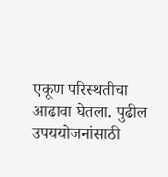एकूण परिस्थतीचा आढावा घेतला. पुढील उपययोजनांसाठी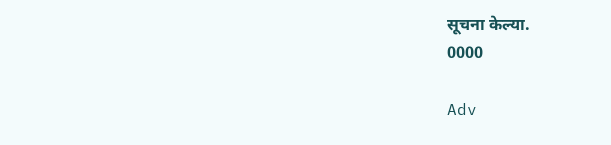सूचना केल्या.
0000

Adv